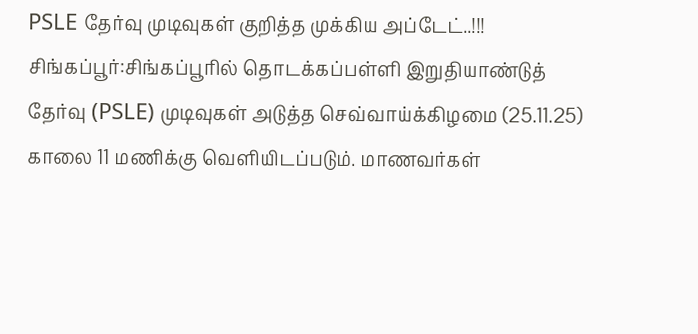PSLE தேர்வு முடிவுகள் குறித்த முக்கிய அப்டேட்..!!!
சிங்கப்பூர்:சிங்கப்பூரில் தொடக்கப்பள்ளி இறுதியாண்டுத் தேர்வு (PSLE) முடிவுகள் அடுத்த செவ்வாய்க்கிழமை (25.11.25) காலை 11 மணிக்கு வெளியிடப்படும். மாணவர்கள்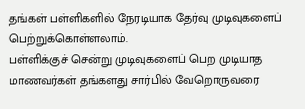தங்கள் பள்ளிகளில் நேரடியாக தேர்வு முடிவுகளைப் பெற்றுக்கொள்ளலாம்.
பள்ளிக்குச் சென்று முடிவுகளைப் பெற முடியாத மாணவர்கள் தங்களது சார்பில் வேறொருவரை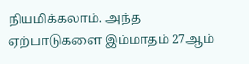நியமிக்கலாம். அந்த ஏற்பாடுகளை இம்மாதம் 27ஆம்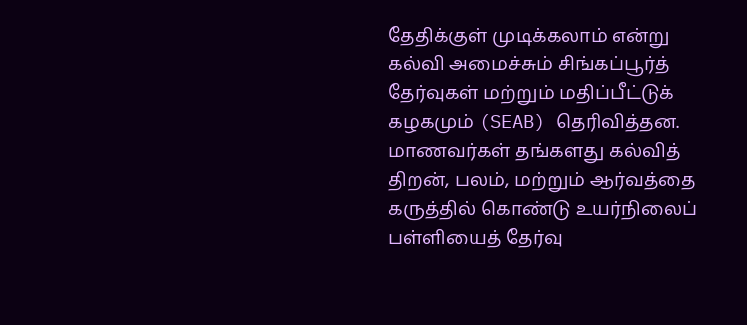தேதிக்குள் முடிக்கலாம் என்று கல்வி அமைச்சும் சிங்கப்பூர்த் தேர்வுகள் மற்றும் மதிப்பீட்டுக் கழகமும் (SEAB) தெரிவித்தன.
மாணவர்கள் தங்களது கல்வித் திறன், பலம், மற்றும் ஆர்வத்தை கருத்தில் கொண்டு உயர்நிலைப் பள்ளியைத் தேர்வு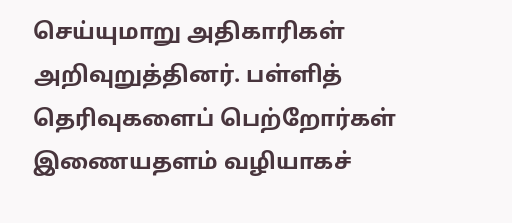செய்யுமாறு அதிகாரிகள் அறிவுறுத்தினர். பள்ளித் தெரிவுகளைப் பெற்றோர்கள் இணையதளம் வழியாகச்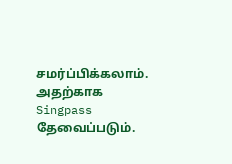சமர்ப்பிக்கலாம். அதற்காக Singpass தேவைப்படும்.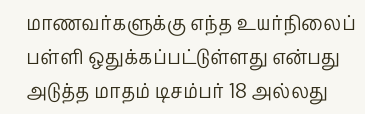மாணவர்களுக்கு எந்த உயர்நிலைப் பள்ளி ஒதுக்கப்பட்டுள்ளது என்பது அடுத்த மாதம் டிசம்பர் 18 அல்லது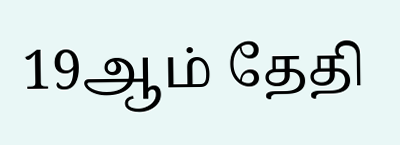19ஆம் தேதி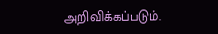அறிவிக்கப்படும்.